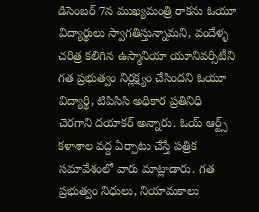డిసెంబర్ 7న ముఖ్యమంత్రి రాకను ఓయూ విద్యార్థులు స్వాగతిస్తున్నామని, వందేళ్ళ చరిత్ర కలిగిన ఉస్మానియా యూనివర్సిటీని గత ప్రభుత్వం నిర్లక్ష్యం చేసిందని ఓయూ విద్యార్థి, టిపిసిసి అధికార ప్రతినిధి చెరగాని దయాకర్ అన్నారు. ఓయ్ ఆర్ట్స్ కళాశాల వద్ద ఏర్పాటు చేస్తే పత్రిక సమావేశంలో వారు మాట్లాడారు. గత ప్రభుత్వం నిధులు, నియామకాలు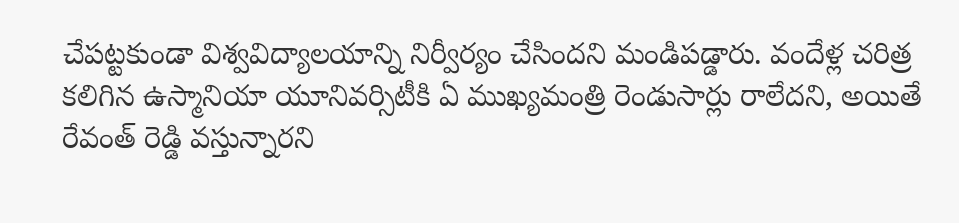చేపట్టకుండా విశ్వవిద్యాలయాన్ని నిర్వీర్యం చేసిందని మండిపడ్డారు. వందేళ్ల చరిత్ర కలిగిన ఉస్మానియా యూనివర్సిటీకి ఏ ముఖ్యమంత్రి రెండుసార్లు రాలేదని, అయితే రేవంత్ రెడ్డి వస్తున్నారని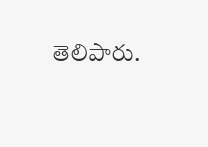తెలిపారు.